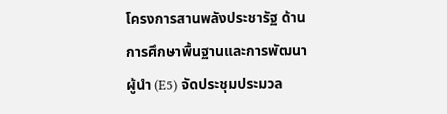โครงการสานพลังประชารัฐ ด้านการศึกษาพื้นฐานและการพัฒนาผู้นำ (E5) จัดประชุมประมวล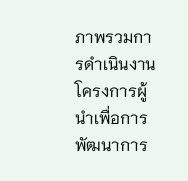ภาพรวมการดำเนินงานโครงการผู้นำเพื่อการพัฒนาการ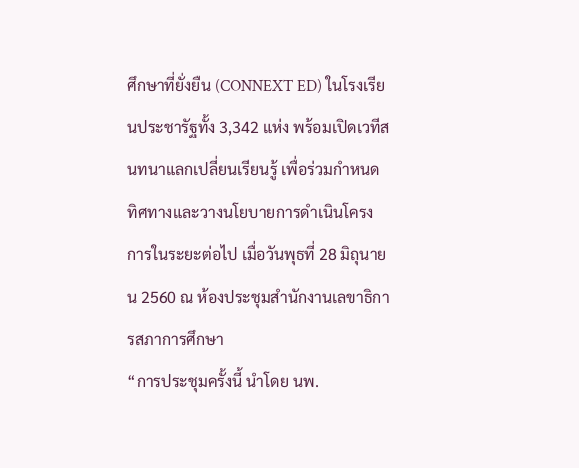ศึกษาที่ยั่งยืน (CONNEXT ED) ในโรงเรียนประชารัฐทั้ง 3,342 แห่ง พร้อมเปิดเวทีสนทนาแลกเปลี่ยนเรียนรู้ เพื่อร่วมกำหนดทิศทางและวางนโยบายการดำเนินโครงการในระยะต่อไป เมื่อวันพุธที่ 28 มิถุนายน 2560 ณ ห้องประชุมสำนักงานเลขาธิการสภาการศึกษา
“การประชุมครั้งนี้ นำโดย นพ.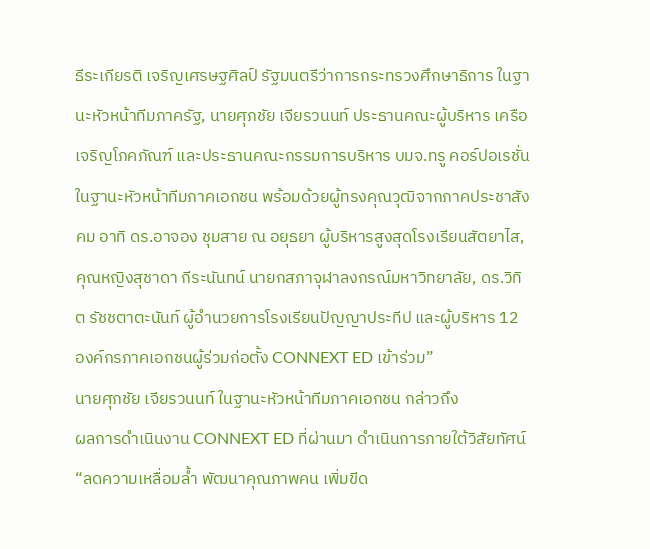ธีระเกียรติ เจริญเศรษฐศิลป์ รัฐมนตรีว่าการกระทรวงศึกษาธิการ ในฐานะหัวหน้าทีมภาครัฐ, นายศุภชัย เจียรวนนท์ ประธานคณะผู้บริหาร เครือเจริญโภคภัณฑ์ และประธานคณะกรรมการบริหาร บมจ.ทรู คอร์ปอเรชั่น ในฐานะหัวหน้าทีมภาคเอกชน พร้อมด้วยผู้ทรงคุณวุฒิจากภาคประชาสังคม อาทิ ดร.อาจอง ชุมสาย ณ อยุธยา ผู้บริหารสูงสุดโรงเรียนสัตยาไส, คุณหญิงสุชาดา กีระนันทน์ นายกสภาจุฬาลงกรณ์มหาวิทยาลัย, ดร.วิทิต รัชชตาตะนันท์ ผู้อำนวยการโรงเรียนปัญญาประทีป และผู้บริหาร 12 องค์กรภาคเอกชนผู้ร่วมก่อตั้ง CONNEXT ED เข้าร่วม”
นายศุภชัย เจียรวนนท์ ในฐานะหัวหน้าทีมภาคเอกชน กล่าวถึง
ผลการดำเนินงาน CONNEXT ED ที่ผ่านมา ดำเนินการภายใต้วิสัยทัศน์ “ลดความเหลื่อมล้ำ พัฒนาคุณภาพคน เพิ่มขีด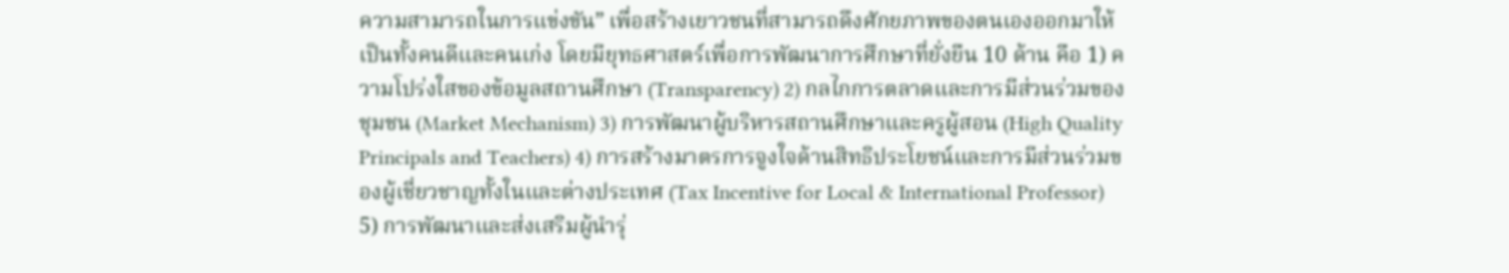ความสามารถในการแข่งขัน” เพื่อสร้างเยาวชนที่สามารถดึงศักยภาพของตนเองออกมาให้เป็นทั้งคนดีและคนเก่ง โดยมียุทธศาสตร์เพื่อการพัฒนาการศึกษาที่ยั่งยืน 10 ด้าน คือ 1) ความโปร่งใสของข้อมูลสถานศึกษา (Transparency) 2) กลไกการตลาดและการมีส่วนร่วมของชุมชน (Market Mechanism) 3) การพัฒนาผู้บริหารสถานศึกษาและครูผู้สอน (High Quality Principals and Teachers) 4) การสร้างมาตรการจูงใจด้านสิทธิประโยชน์และการมีส่วนร่วมของผู้เชี่ยวชาญทั้งในและต่างประเทศ (Tax Incentive for Local & International Professor) 5) การพัฒนาและส่งเสริมผู้นำรุ่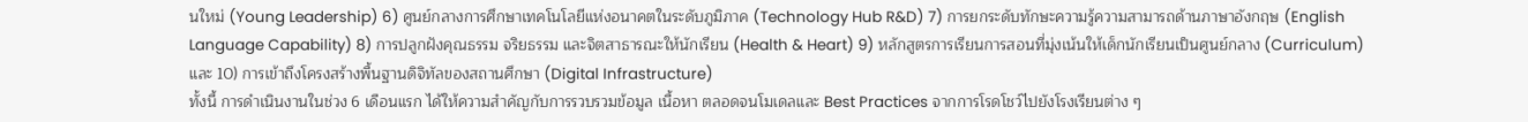นใหม่ (Young Leadership) 6) ศูนย์กลางการศึกษาเทคโนโลยีแห่งอนาคตในระดับภูมิภาค (Technology Hub R&D) 7) การยกระดับทักษะความรู้ความสามารถด้านภาษาอังกฤษ (English Language Capability) 8) การปลูกฝังคุณธรรม จริยธรรม และจิตสาธารณะให้นักเรียน (Health & Heart) 9) หลักสูตรการเรียนการสอนที่มุ่งเน้นให้เด็กนักเรียนเป็นศูนย์กลาง (Curriculum) และ 10) การเข้าถึงโครงสร้างพื้นฐานดิจิทัลของสถานศึกษา (Digital Infrastructure)
ทั้งนี้ การดำเนินงานในช่วง 6 เดือนแรก ได้ให้ความสำคัญกับการรวบรวมข้อมูล เนื้อหา ตลอดจนโมเดลและ Best Practices จากการโรดโชว์ไปยังโรงเรียนต่าง ๆ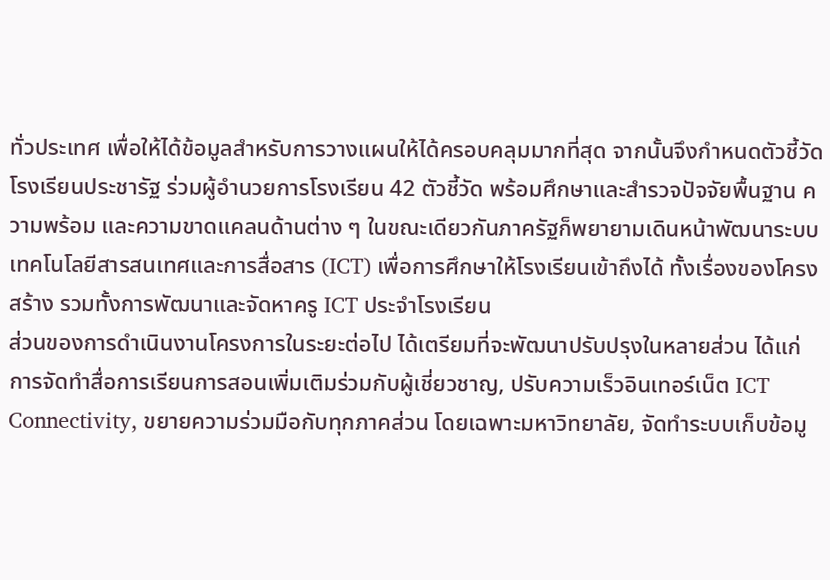ทั่วประเทศ เพื่อให้ได้ข้อมูลสำหรับการวางแผนให้ได้ครอบคลุมมากที่สุด จากนั้นจึงกำหนดตัวชี้วัดโรงเรียนประชารัฐ ร่วมผู้อำนวยการโรงเรียน 42 ตัวชี้วัด พร้อมศึกษาและสำรวจปัจจัยพื้นฐาน ความพร้อม และความขาดแคลนด้านต่าง ๆ ในขณะเดียวกันภาครัฐก็พยายามเดินหน้าพัฒนาระบบเทคโนโลยีสารสนเทศและการสื่อสาร (ICT) เพื่อการศึกษาให้โรงเรียนเข้าถึงได้ ทั้งเรื่องของโครงสร้าง รวมทั้งการพัฒนาและจัดหาครู ICT ประจำโรงเรียน
ส่วนของการดำเนินงานโครงการในระยะต่อไป ได้เตรียมที่จะพัฒนาปรับปรุงในหลายส่วน ได้แก่ การจัดทำสื่อการเรียนการสอนเพิ่มเติมร่วมกับผู้เชี่ยวชาญ, ปรับความเร็วอินเทอร์เน็ต ICT Connectivity, ขยายความร่วมมือกับทุกภาคส่วน โดยเฉพาะมหาวิทยาลัย, จัดทำระบบเก็บข้อมู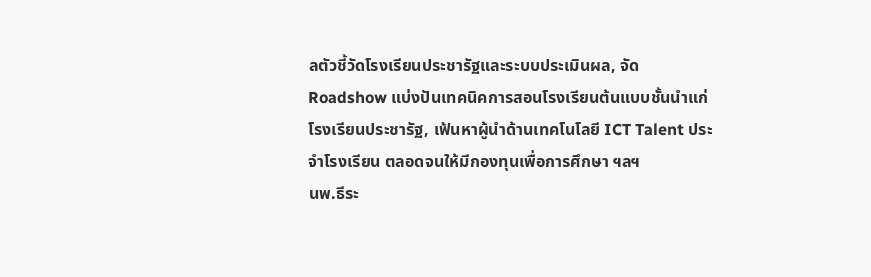ลตัวชี้วัดโรงเรียนประชารัฐและระบบประเมินผล, จัด Roadshow แบ่งปันเทคนิคการสอนโรงเรียนต้นแบบชั้นนำแก่โรงเรียนประชารัฐ, เฟ้นหาผู้นำด้านเทคโนโลยี ICT Talent ประจำโรงเรียน ตลอดจนให้มีกองทุนเพื่อการศึกษา ฯลฯ
นพ.ธีระ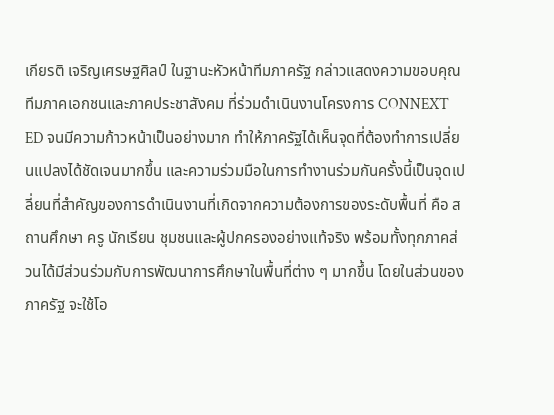เกียรติ เจริญเศรษฐศิลป์ ในฐานะหัวหน้าทีมภาครัฐ กล่าวแสดงความขอบคุณทีมภาคเอกชนและภาคประชาสังคม ที่ร่วมดำเนินงานโครงการ CONNEXT ED จนมีความก้าวหน้าเป็นอย่างมาก ทำให้ภาครัฐได้เห็นจุดที่ต้องทำการเปลี่ยนแปลงได้ชัดเจนมากขึ้น และความร่วมมือในการทำงานร่วมกันครั้งนี้เป็นจุดเปลี่ยนที่สำคัญของการดำเนินงานที่เกิดจากความต้องการของระดับพื้นที่ คือ สถานศึกษา ครู นักเรียน ชุมชนและผู้ปกครองอย่างแท้จริง พร้อมทั้งทุกภาคส่วนได้มีส่วนร่วมกับการพัฒนาการศึกษาในพื้นที่ต่าง ๆ มากขึ้น โดยในส่วนของภาครัฐ จะใช้โอ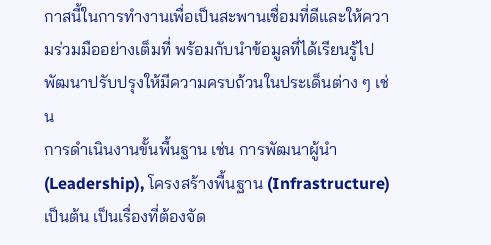กาสนี้ในการทำงานเพื่อเป็นสะพานเชื่อมที่ดีและให้ความร่วมมืออย่างเต็มที่ พร้อมกับนำข้อมูลที่ได้เรียนรู้ไปพัฒนาปรับปรุงให้มีความครบถ้วนในประเด็นต่าง ๆ เช่น
การดำเนินงานขั้นพื้นฐาน เช่น การพัฒนาผู้นำ (Leadership), โครงสร้างพื้นฐาน (Infrastructure) เป็นต้น เป็นเรื่องที่ต้องจัด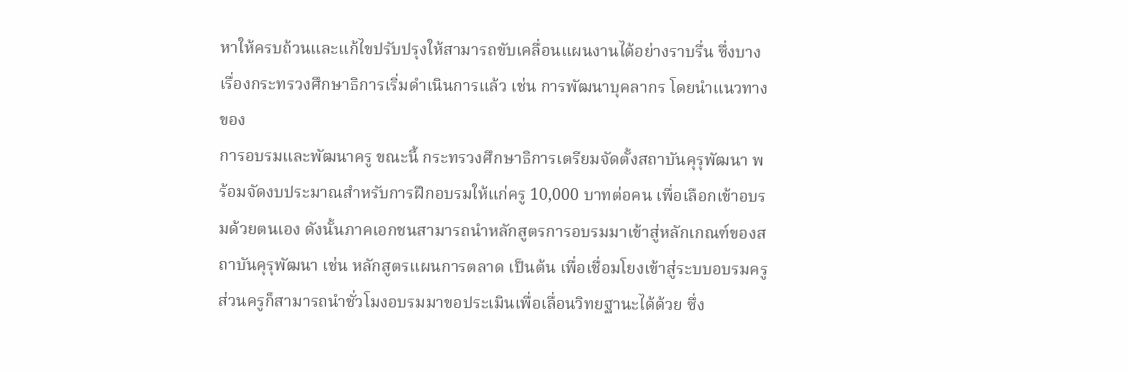หาให้ครบถ้วนและแก้ไขปรับปรุงให้สามารถขับเคลื่อนแผนงานได้อย่างราบรื่น ซึ่งบางเรื่องกระทรวงศึกษาธิการเริ่มดำเนินการแล้ว เช่น การพัฒนาบุคลากร โดยนำแนวทางของ
การอบรมและพัฒนาครู ขณะนี้ กระทรวงศึกษาธิการเตรียมจัดตั้งสถาบันคุรุพัฒนา พร้อมจัดงบประมาณสำหรับการฝึกอบรมให้แก่ครู 10,000 บาทต่อคน เพื่อเลือกเข้าอบรมด้วยตนเอง ดังนั้นภาคเอกชนสามารถนำหลักสูตรการอบรมมาเข้าสู่หลักเกณฑ์ของสถาบันคุรุพัฒนา เช่น หลักสูตรแผนการตลาด เป็นต้น เพื่อเชื่อมโยงเข้าสู่ระบบอบรมครู ส่วนครูก็สามารถนำชั่วโมงอบรมมาขอประเมินเพื่อเลื่อนวิทยฐานะได้ด้วย ซึ่ง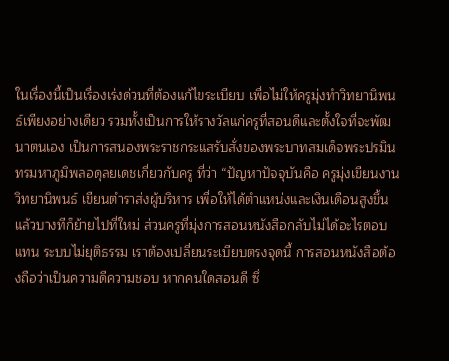ในเรื่องนี้เป็นเรื่องเร่งด่วนที่ต้องแก้ไขระเบียบ เพื่อไม่ให้ครูมุ่งทำวิทยานิพนธ์เพียงอย่างเดียว รวมทั้งเป็นการให้รางวัลแก่ครูที่สอนดีและตั้งใจที่จะพัฒนาตนเอง เป็นการสนองพระราชกระแสรับสั่งของพระบาทสมเด็จพระปรมินทรมหาภูมิพลอดุลยเดชเกี่ยวกับครู ที่ว่า “ปัญหาปัจจุบันคือ ครูมุ่งเขียนงานวิทยานิพนธ์ เขียนตำราส่งผู้บริหาร เพื่อให้ได้ตำแหน่งและเงินเดือนสูงขึ้น แล้วบางทีก็ย้ายไปที่ใหม่ ส่วนครูที่มุ่งการสอนหนังสือกลับไม่ได้อะไรตอบแทน ระบบไม่ยุติธรรม เราต้องเปลี่ยนระเบียบตรงจุดนี้ การสอนหนังสือต้องถือว่าเป็นความดีความชอบ หากคนใดสอนดี ซึ่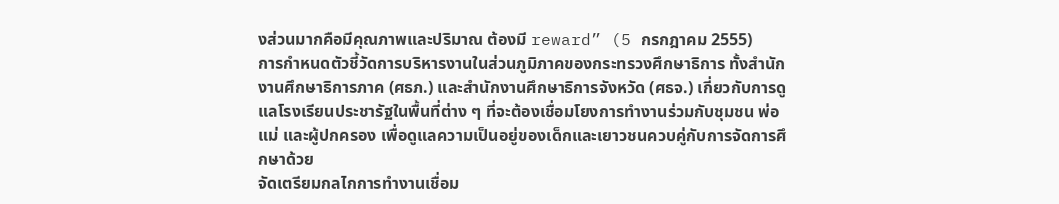งส่วนมากคือมีคุณภาพและปริมาณ ต้องมี reward” (5 กรกฎาคม 2555)
การกำหนดตัวชี้วัดการบริหารงานในส่วนภูมิภาคของกระทรวงศึกษาธิการ ทั้งสำนักงานศึกษาธิการภาค (ศธภ.) และสำนักงานศึกษาธิการจังหวัด (ศธจ.) เกี่ยวกับการดูแลโรงเรียนประชารัฐในพื้นที่ต่าง ๆ ที่จะต้องเชื่อมโยงการทำงานร่วมกับชุมชน พ่อแม่ และผู้ปกครอง เพื่อดูแลความเป็นอยู่ของเด็กและเยาวชนควบคู่กับการจัดการศึกษาด้วย
จัดเตรียมกลไกการทำงานเชื่อม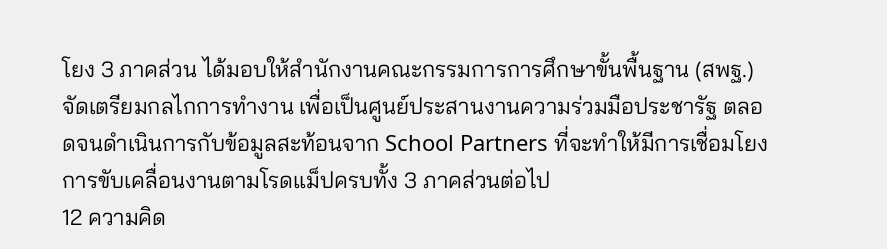โยง 3 ภาคส่วน ได้มอบให้สำนักงานคณะกรรมการการศึกษาขั้นพื้นฐาน (สพฐ.) จัดเตรียมกลไกการทำงาน เพื่อเป็นศูนย์ประสานงานความร่วมมือประชารัฐ ตลอดจนดำเนินการกับข้อมูลสะท้อนจาก School Partners ที่จะทำให้มีการเชื่อมโยงการขับเคลื่อนงานตามโรดแม็ปครบทั้ง 3 ภาคส่วนต่อไป
12 ความคิด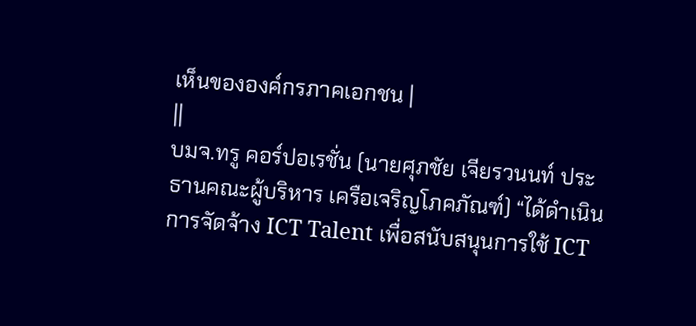เห็นขององค์กรภาคเอกชน |
||
บมจ.ทรู คอร์ปอเรชั่น (นายศุภชัย เจียรวนนท์ ประธานคณะผู้บริหาร เครือเจริญโภคภัณฑ์) “ได้ดำเนินการจัดจ้าง ICT Talent เพื่อสนับสนุนการใช้ ICT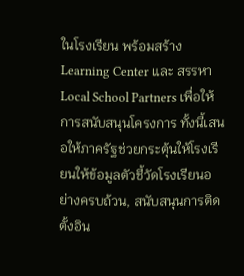ในโรงเรียน พร้อมสร้าง Learning Center และ สรรหา Local School Partners เพื่อให้การสนับสนุนโครงการ ทั้งนี้เสนอให้ภาครัฐช่วยกระตุ้นให้โรงเรียนให้ข้อมูลตัวชี้วัดโรงเรียนอย่างครบถ้วน, สนับสนุนการติดตั้งอิน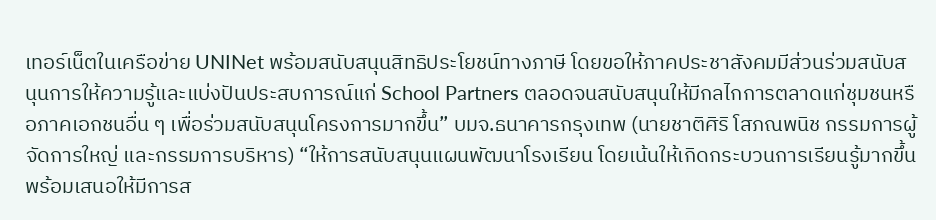เทอร์เน็ตในเครือข่าย UNINet พร้อมสนับสนุนสิทธิประโยชน์ทางภาษี โดยขอให้ภาคประชาสังคมมีส่วนร่วมสนับสนุนการให้ความรู้และแบ่งปันประสบการณ์แก่ School Partners ตลอดจนสนับสนุนให้มีกลไกการตลาดแก่ชุมชนหรือภาคเอกชนอื่น ๆ เพื่อร่วมสนับสนุนโครงการมากขึ้น” บมจ.ธนาคารกรุงเทพ (นายชาติศิริ โสภณพนิช กรรมการผู้จัดการใหญ่ และกรรมการบริหาร) “ให้การสนับสนุนแผนพัฒนาโรงเรียน โดยเน้นให้เกิดกระบวนการเรียนรู้มากขึ้น พร้อมเสนอให้มีการส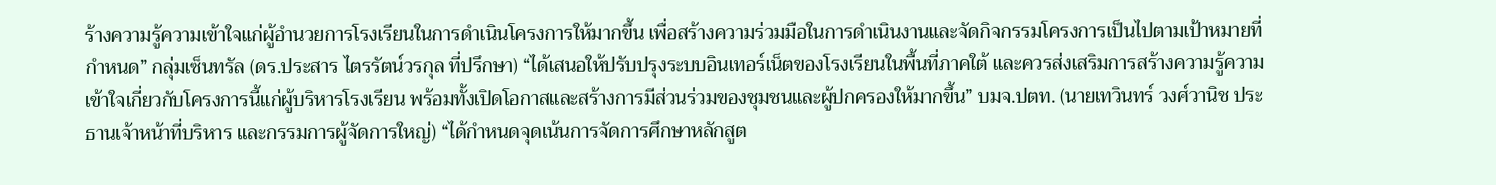ร้างความรู้ความเข้าใจแก่ผู้อำนวยการโรงเรียนในการดำเนินโครงการให้มากขึ้น เพื่อสร้างความร่วมมือในการดำเนินงานและจัดกิจกรรมโครงการเป็นไปตามเป้าหมายที่กำหนด” กลุ่มเซ็นทรัล (ดร.ประสาร ไตรรัตน์วรกุล ที่ปรึกษา) “ได้เสนอให้ปรับปรุงระบบอินเทอร์เน็ตของโรงเรียนในพื้นที่ภาคใต้ และควรส่งเสริมการสร้างความรู้ความเข้าใจเกี่ยวกับโครงการนี้แก่ผู้บริหารโรงเรียน พร้อมทั้งเปิดโอกาสและสร้างการมีส่วนร่วมของชุมชนและผู้ปกครองให้มากขึ้น” บมจ.ปตท. (นายเทวินทร์ วงศ์วานิช ประธานเจ้าหน้าที่บริหาร และกรรมการผู้จัดการใหญ่) “ได้กำหนดจุดเน้นการจัดการศึกษาหลักสูต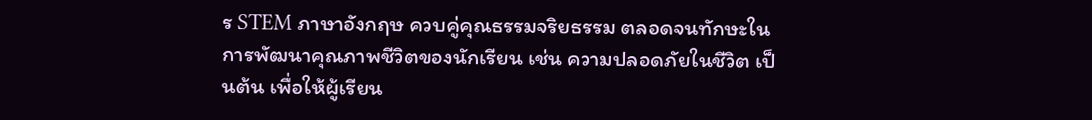ร STEM ภาษาอังกฤษ ควบคู่คุณธรรมจริยธรรม ตลอดจนทักษะในการพัฒนาคุณภาพชีวิตของนักเรียน เช่น ความปลอดภัยในชีวิต เป็นต้น เพื่อให้ผู้เรียน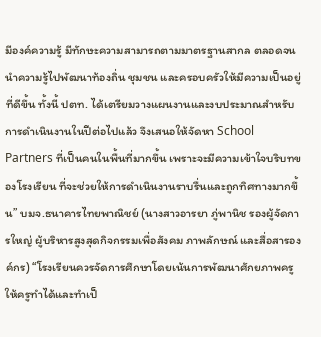มีองค์ความรู้ มีทักษะความสามารถตามมาตรฐานสากล ตลอดจนนำความรู้ไปพัฒนาท้องถิ่น ชุมชน และครอบครัวให้มีความเป็นอยู่ที่ดีขึ้น ทั้งนี้ ปตท. ได้เตรียมวางแผนงานและงบประมาณสำหรับการดำเนินงานในปีต่อไปแล้ว จึงเสนอให้จัดหา School Partners ที่เป็นคนในพื้นที่มากขึ้น เพราะจะมีความเข้าใจบริบทของโรงเรียน ที่จะช่วยให้การดำเนินงานราบรื่นและถูกทิศทางมากขึ้น” บมจ.ธนาคารไทยพาณิชย์ (นางสาวอารยา ภู่พานิช รองผู้จัดการใหญ่ ผู้บริหารสูงสุดกิจกรรมเพื่อสังคม ภาพลักษณ์ และสื่อสารองค์กร) “โรงเรียนควรจัดการศึกษาโดยเน้นการพัฒนาศักยภาพครู ให้ครูทำได้และทำเป็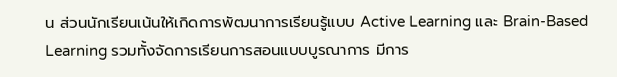น ส่วนนักเรียนเน้นให้เกิดการพัฒนาการเรียนรู้แบบ Active Learning และ Brain-Based Learning รวมทั้งจัดการเรียนการสอนแบบบูรณาการ มีการ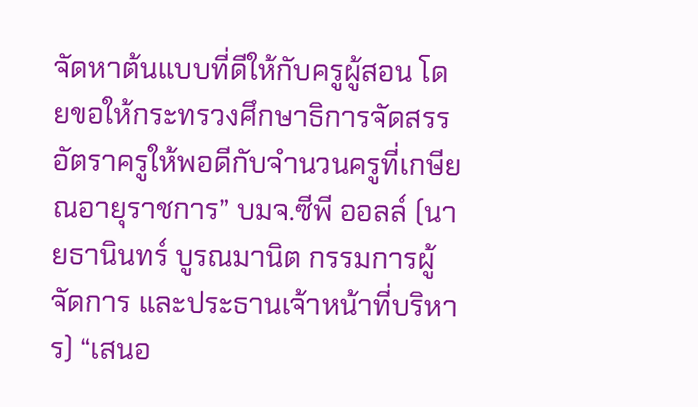จัดหาต้นแบบที่ดีให้กับครูผู้สอน โดยขอให้กระทรวงศึกษาธิการจัดสรรอัตราครูให้พอดีกับจำนวนครูที่เกษียณอายุราชการ” บมจ.ซีพี ออลล์ (นายธานินทร์ บูรณมานิต กรรมการผู้จัดการ และประธานเจ้าหน้าที่บริหาร) “เสนอ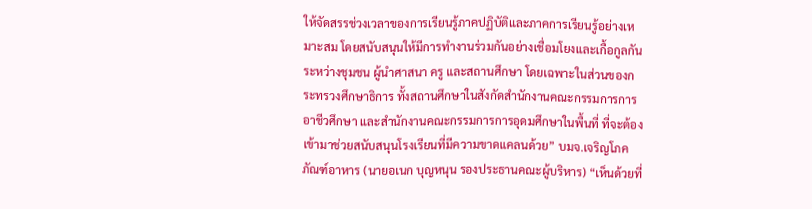ให้จัดสรรช่วงเวลาของการเรียนรู้ภาคปฏิบัติและภาคการเรียนรู้อย่างเหมาะสม โดยสนับสนุนให้มีการทำงานร่วมกันอย่างเชื่อมโยงและเกื้อกูลกัน ระหว่างชุมชน ผู้นำศาสนา ครู และสถานศึกษา โดยเฉพาะในส่วนของกระทรวงศึกษาธิการ ทั้งสถานศึกษาในสังกัดสำนักงานคณะกรรมการการอาชีวศึกษา และสำนักงานคณะกรรมการการอุดมศึกษาในพื้นที่ ที่จะต้องเข้ามาช่วยสนับสนุนโรงเรียนที่มีความขาดแคลนด้วย” บมจ.เจริญโภคภัณฑ์อาหาร (นายอเนก บุญหนุน รองประธานคณะผู้บริหาร) “เห็นด้วยที่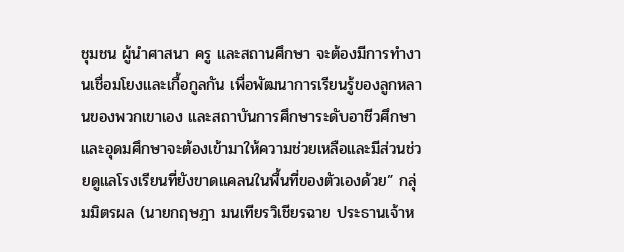ชุมชน ผู้นำศาสนา ครู และสถานศึกษา จะต้องมีการทำงานเชื่อมโยงและเกื้อกูลกัน เพื่อพัฒนาการเรียนรู้ของลูกหลานของพวกเขาเอง และสถาบันการศึกษาระดับอาชีวศึกษาและอุดมศึกษาจะต้องเข้ามาให้ความช่วยเหลือและมีส่วนช่วยดูแลโรงเรียนที่ยังขาดแคลนในพื้นที่ของตัวเองด้วย” กลุ่มมิตรผล (นายกฤษฎา มนเทียรวิเชียรฉาย ประธานเจ้าห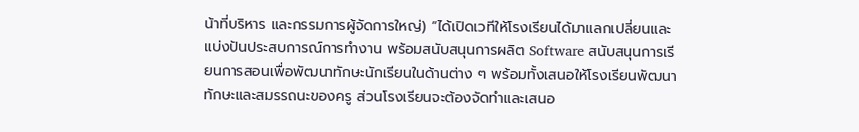น้าที่บริหาร และกรรมการผู้จัดการใหญ่) “ได้เปิดเวทีให้โรงเรียนได้มาแลกเปลี่ยนและแบ่งปันประสบการณ์การทำงาน พร้อมสนับสนุนการผลิต Software สนับสนุนการเรียนการสอนเพื่อพัฒนาทักษะนักเรียนในด้านต่าง ๆ พร้อมทั้งเสนอให้โรงเรียนพัฒนาทักษะและสมรรถนะของครู ส่วนโรงเรียนจะต้องจัดทำและเสนอ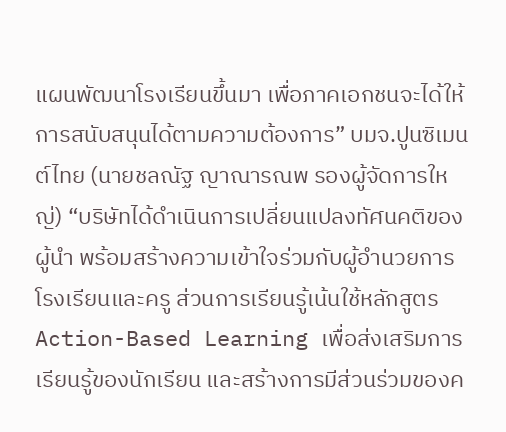แผนพัฒนาโรงเรียนขึ้นมา เพื่อภาคเอกชนจะได้ให้การสนับสนุนได้ตามความต้องการ” บมจ.ปูนซิเมนต์ไทย (นายชลณัฐ ญาณารณพ รองผู้จัดการใหญ่) “บริษัทได้ดำเนินการเปลี่ยนแปลงทัศนคติของผู้นำ พร้อมสร้างความเข้าใจร่วมกับผู้อำนวยการโรงเรียนและครู ส่วนการเรียนรู้เน้นใช้หลักสูตร Action-Based Learning เพื่อส่งเสริมการเรียนรู้ของนักเรียน และสร้างการมีส่วนร่วมของค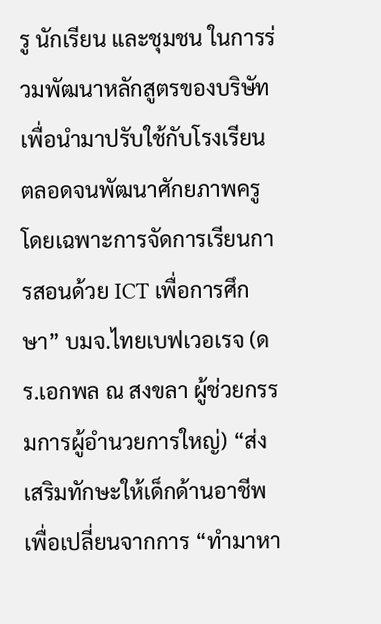รู นักเรียน และชุมชน ในการร่วมพัฒนาหลักสูตรของบริษัท เพื่อนำมาปรับใช้กับโรงเรียน ตลอดจนพัฒนาศักยภาพครู โดยเฉพาะการจัดการเรียนการสอนด้วย ICT เพื่อการศึกษา” บมจ.ไทยเบฟเวอเรจ (ดร.เอกพล ณ สงขลา ผู้ช่วยกรรมการผู้อำนวยการใหญ่) “ส่งเสริมทักษะให้เด็กด้านอาชีพ เพื่อเปลี่ยนจากการ “ทำมาหา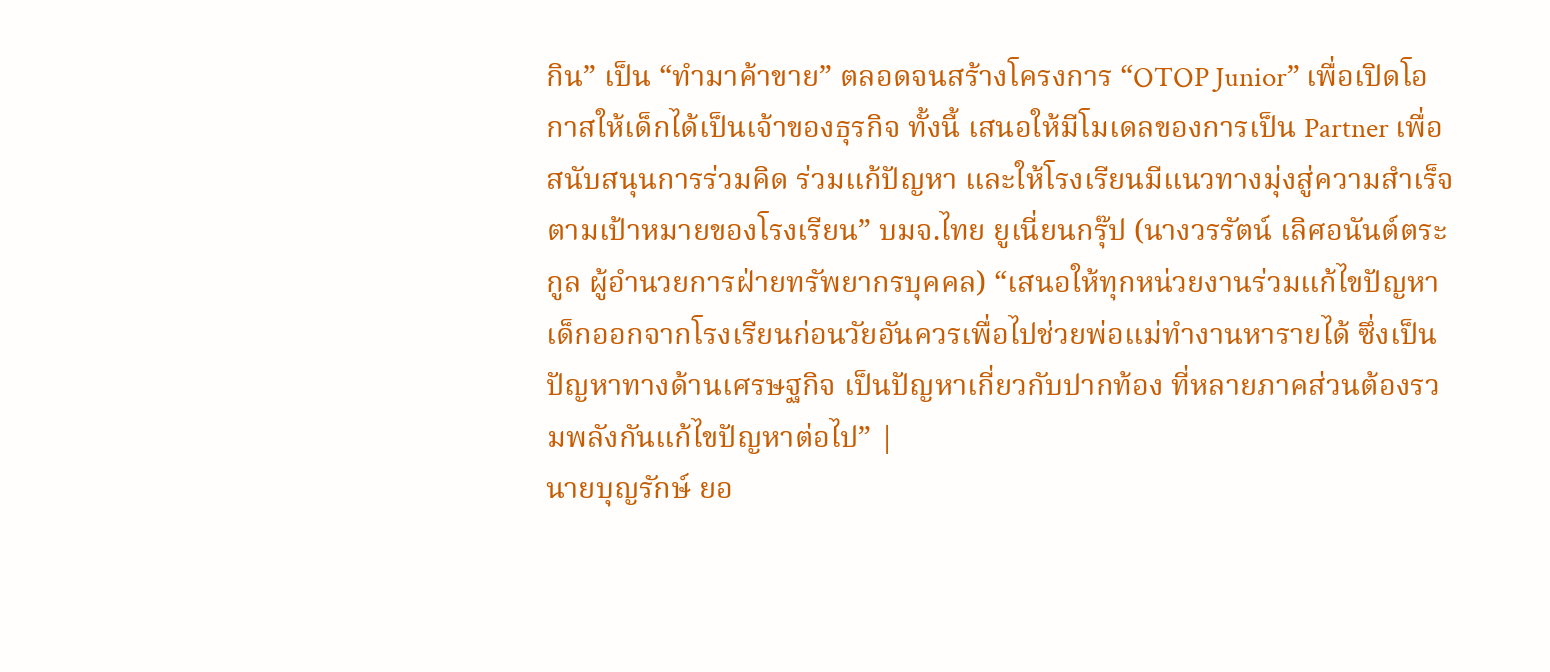กิน” เป็น “ทำมาค้าขาย” ตลอดจนสร้างโครงการ “OTOP Junior” เพื่อเปิดโอกาสให้เด็กได้เป็นเจ้าของธุรกิจ ทั้งนี้ เสนอให้มีโมเดลของการเป็น Partner เพื่อสนับสนุนการร่วมคิด ร่วมแก้ปัญหา และให้โรงเรียนมีแนวทางมุ่งสู่ความสำเร็จตามเป้าหมายของโรงเรียน” บมจ.ไทย ยูเนี่ยนกรุ๊ป (นางวรรัตน์ เลิศอนันต์ตระกูล ผู้อำนวยการฝ่ายทรัพยากรบุคคล) “เสนอให้ทุกหน่วยงานร่วมแก้ไขปัญหาเด็กออกจากโรงเรียนก่อนวัยอันควรเพื่อไปช่วยพ่อแม่ทำงานหารายได้ ซึ่งเป็นปัญหาทางด้านเศรษฐกิจ เป็นปัญหาเกี่ยวกับปากท้อง ที่หลายภาคส่วนต้องรวมพลังกันแก้ไขปัญหาต่อไป” |
นายบุญรักษ์ ยอ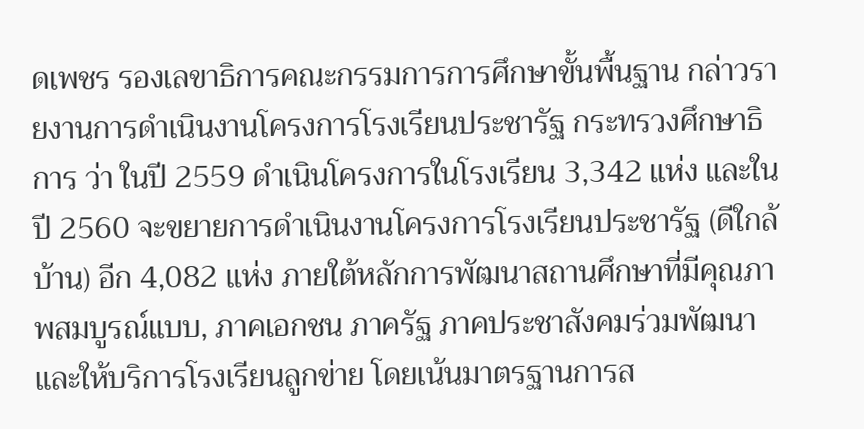ดเพชร รองเลขาธิการคณะกรรมการการศึกษาขั้นพื้นฐาน กล่าวรายงานการดำเนินงานโครงการโรงเรียนประชารัฐ กระทรวงศึกษาธิการ ว่า ในปี 2559 ดำเนินโครงการในโรงเรียน 3,342 แห่ง และในปี 2560 จะขยายการดำเนินงานโครงการโรงเรียนประชารัฐ (ดีใกล้บ้าน) อีก 4,082 แห่ง ภายใต้หลักการพัฒนาสถานศึกษาที่มีคุณภาพสมบูรณ์แบบ, ภาคเอกชน ภาครัฐ ภาคประชาสังคมร่วมพัฒนา และให้บริการโรงเรียนลูกข่าย โดยเน้นมาตรฐานการส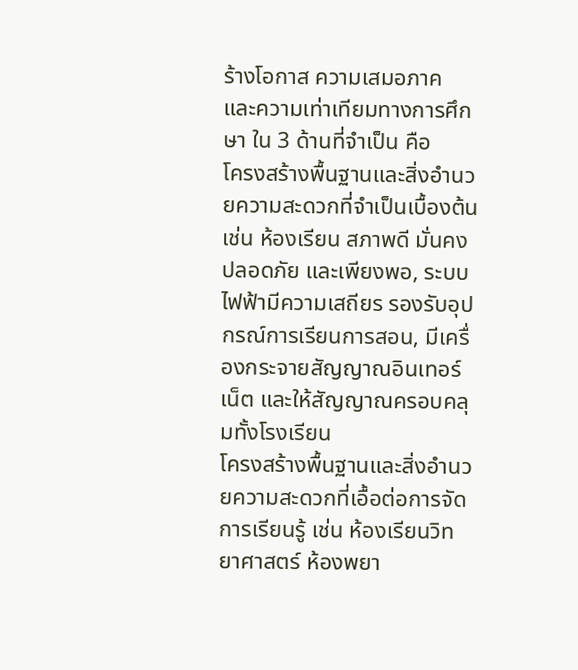ร้างโอกาส ความเสมอภาค และความเท่าเทียมทางการศึกษา ใน 3 ด้านที่จำเป็น คือ
โครงสร้างพื้นฐานและสิ่งอำนวยความสะดวกที่จำเป็นเบื้องต้น เช่น ห้องเรียน สภาพดี มั่นคง ปลอดภัย และเพียงพอ, ระบบไฟฟ้ามีความเสถียร รองรับอุปกรณ์การเรียนการสอน, มีเครื่องกระจายสัญญาณอินเทอร์เน็ต และให้สัญญาณครอบคลุมทั้งโรงเรียน
โครงสร้างพื้นฐานและสิ่งอำนวยความสะดวกที่เอื้อต่อการจัดการเรียนรู้ เช่น ห้องเรียนวิทยาศาสตร์ ห้องพยา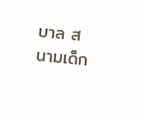บาล สนามเด็ก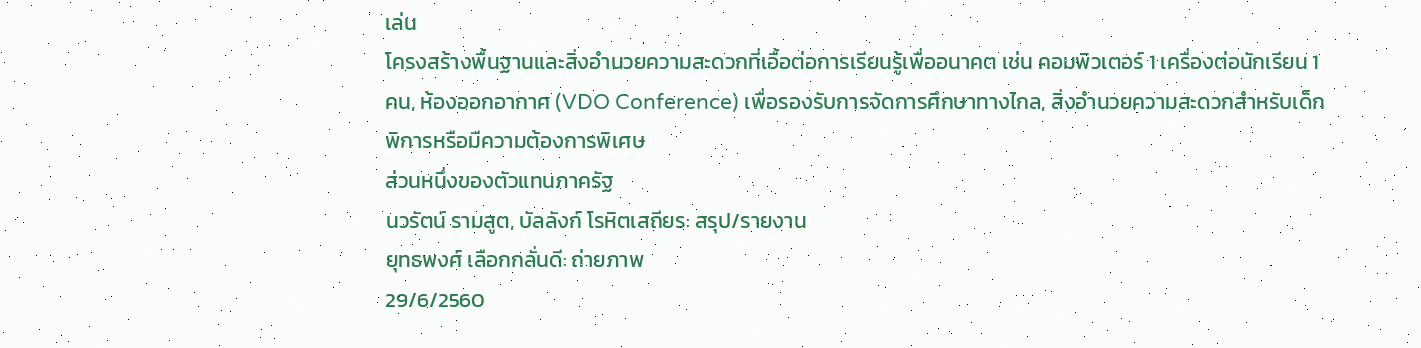เล่น
โครงสร้างพื้นฐานและสิ่งอำนวยความสะดวกที่เอื้อต่อการเรียนรู้เพื่ออนาคต เช่น คอมพิวเตอร์ 1 เครื่องต่อนักเรียน 1 คน, ห้องออกอากาศ (VDO Conference) เพื่อรองรับการจัดการศึกษาทางไกล, สิ่งอำนวยความสะดวกสำหรับเด็กพิการหรือมีความต้องการพิเศษ
ส่วนหนึ่งของตัวแทนภาครัฐ
นวรัตน์ รามสูต, บัลลังก์ โรหิตเสถียร: สรุป/รายงาน
ยุทธพงศ์ เลือกกลั่นดี: ถ่ายภาพ
29/6/2560